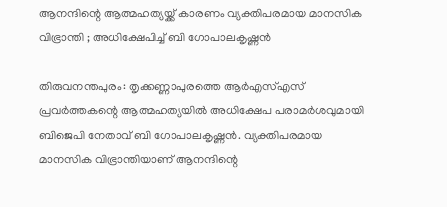ആനന്ദിന്റെ ആത്മഹത്യയ്ക്ക് കാരണം വ്യക്തിപരമായ മാനസിക വിഭ്രാന്തി ; അധിക്ഷേപിച്ച് ബി ഗോപാലകൃഷ്ണൻ

തിരുവനന്തപുരം: തൃക്കണ്ണാപുരത്തെ ആർഎസ്എസ് പ്രവർത്തകന്റെ ആത്മഹത്യയിൽ അധിക്ഷേപ പരാമർശവുമായി ബിജെപി നേതാവ് ബി ഗോപാലകൃഷ്ണൻ. വ്യക്തിപരമായ മാനസിക വിഭ്രാന്തിയാണ് ആനന്ദിന്റെ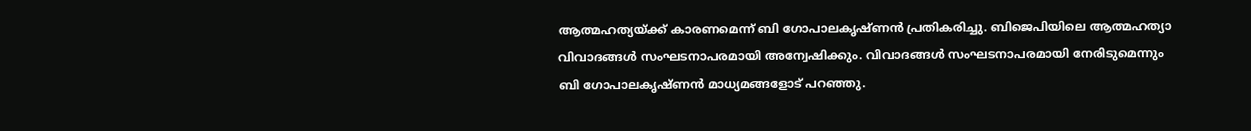ആത്മഹത്യയ്ക്ക് കാരണമെന്ന് ബി ഗോപാലകൃഷ്ണൻ പ്രതികരിച്ചു. ബിജെപിയിലെ ആത്മഹത്യാ വിവാദങ്ങൾ സംഘടനാപരമായി അന്വേഷിക്കും. വിവാദങ്ങൾ സംഘടനാപരമായി നേരിടുമെന്നും ബി ഗോപാലകൃഷ്ണൻ മാധ്യമങ്ങളോട് പറഞ്ഞു.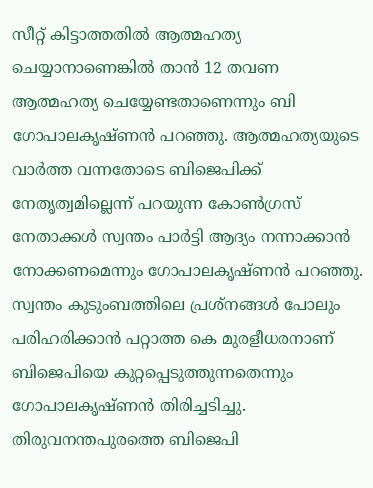സീറ്റ് കിട്ടാത്തതിൽ ആത്മഹത്യ ചെയ്യാനാണെങ്കിൽ താൻ 12 തവണ ആത്മഹത്യ ചെയ്യേണ്ടതാണെന്നും ബി ഗോപാലകൃഷ്ണൻ പറഞ്ഞു. ആത്മഹത്യയുടെ വാർത്ത വന്നതോടെ ബിജെപിക്ക് നേതൃത്വമില്ലെന്ന് പറയുന്ന കോൺഗ്രസ് നേതാക്കൾ സ്വന്തം പാർട്ടി ആദ്യം നന്നാക്കാൻ നോക്കണമെന്നും ഗോപാലകൃഷ്ണൻ പറഞ്ഞു. സ്വന്തം കുടുംബത്തിലെ പ്രശ്‌നങ്ങൾ പോലും പരിഹരിക്കാൻ പറ്റാത്ത കെ മുരളീധരനാണ് ബിജെപിയെ കുറ്റപ്പെടുത്തുന്നതെന്നും ഗോപാലകൃഷ്ണൻ തിരിച്ചടിച്ചു. തിരുവനന്തപുരത്തെ ബിജെപി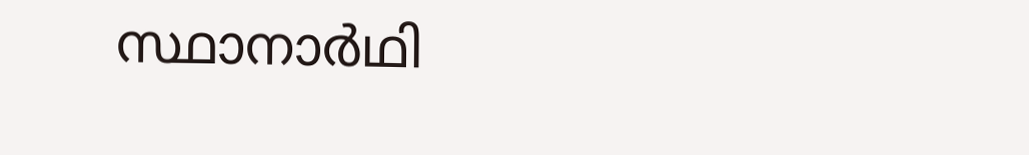സ്ഥാനാർഥി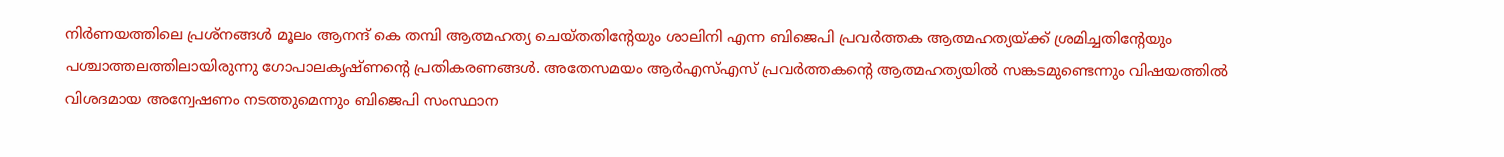നിർണയത്തിലെ പ്രശ്‌നങ്ങൾ മൂലം ആനന്ദ് കെ തമ്പി ആത്മഹത്യ ചെയ്തതിന്റേയും ശാലിനി എന്ന ബിജെപി പ്രവർത്തക ആത്മഹത്യയ്ക്ക് ശ്രമിച്ചതിന്റേയും പശ്ചാത്തലത്തിലായിരുന്നു ഗോപാലകൃഷ്ണന്റെ പ്രതികരണങ്ങൾ. അതേസമയം ആർഎസ്എസ് പ്രവർത്തകന്റെ ആത്മഹത്യയിൽ സങ്കടമുണ്ടെന്നും വിഷയത്തിൽ വിശദമായ അന്വേഷണം നടത്തുമെന്നും ബിജെപി സംസ്ഥാന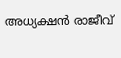അധ്യക്ഷൻ രാജീവ്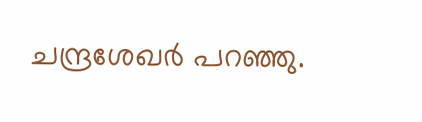ചന്ദ്രശേഖർ പറഞ്ഞു.